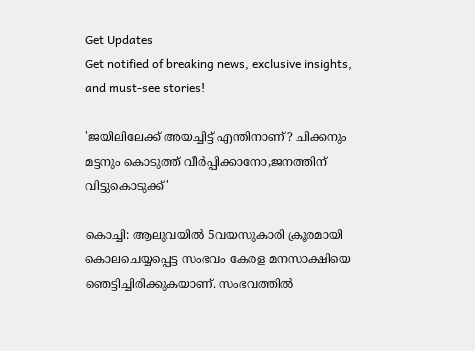Get Updates
Get notified of breaking news, exclusive insights, and must-see stories!

'ജയിലിലേക്ക് അയച്ചിട്ട് എന്തിനാണ്? ചിക്കനും മട്ടനും കൊടുത്ത് വീർപ്പിക്കാനോ,ജനത്തിന് വിട്ടുകൊടുക്ക്'

കൊച്ചി: ആലുവയിൽ 5വയസുകാരി ക്രൂരമായി കൊലചെയ്യപ്പെട്ട സംഭവം കേരള മനസാക്ഷിയെ ഞെട്ടിച്ചിരിക്കുകയാണ്. സംഭവത്തിൽ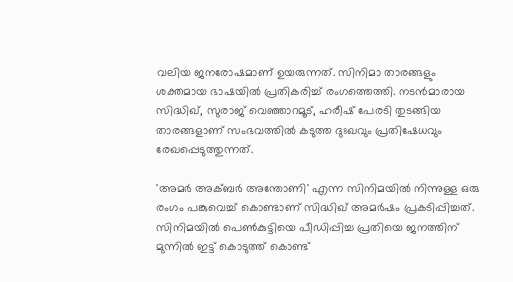വലിയ ജനരോഷമാണ് ഉയരുന്നത്. സിനിമാ താരങ്ങളും ശക്തമായ ഭാഷയിൽ പ്രതികരിച്ച് രംഗത്തെത്തി. നടൻമാരായ സിദ്ധിഖ്, സുരാജ് വെഞ്ഞാറമൂട്, ഹരീഷ് പേരടി തുടങ്ങിയ താരങ്ങളാണ് സംഭവത്തിൽ കടുത്ത ദുഃഖവും പ്രതിഷേധവും രേഖപ്പെടുത്തുന്നത്.

'അമര്‍ അക്ബര്‍ അന്തോണി' എന്ന സിനിമയിൽ നിന്നുള്ള ഒരു രംഗം പങ്കുവെച്ച് കൊണ്ടാണ് സിദ്ധിഖ് അമർഷം പ്രകടിപ്പിച്ചത്. സിനിമയിൽ പെൺകുട്ടിയെ പീഡിപ്പിച്ച പ്രതിയെ ജനത്തിന് മുന്നിൽ ഇട്ട് കൊടുത്ത് കൊണ്ട്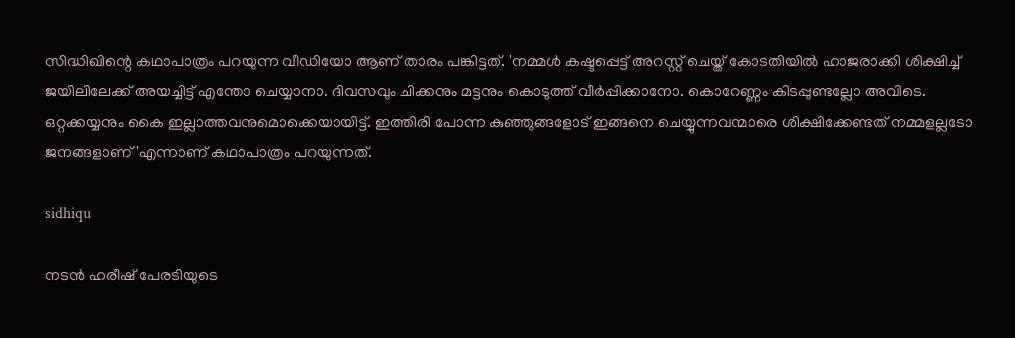സിദ്ധിഖിന്റെ കഥാപാത്രം പറയുന്ന വീഡിയോ ആണ് താരം പങ്കിട്ടത്. 'നമ്മള്‍ കഷ്ടപ്പെട്ട് അറസ്റ്റ് ചെയ്ത് കോടതിയില്‍ ഹാജരാക്കി ശിക്ഷിച്ച് ജയിലിലേക്ക് അയച്ചിട്ട് എന്തോ ചെയ്യാനാ. ദിവസവും ചിക്കനും മട്ടനും കൊടുത്ത് വീര്‍പ്പിക്കാനോ. കൊറേണ്ണം കിടപ്പുണ്ടല്ലോ അവിടെ. ഒറ്റക്കയ്യനും കൈ ഇല്ലാത്തവനുമൊക്കെയായിട്ട്. ഇത്തിരി പോന്ന കുഞ്ഞുങ്ങളോട് ഇങ്ങനെ ചെയ്യുന്നവന്മാരെ ശിക്ഷിക്കേണ്ടത് നമ്മളല്ലടോ ജനങ്ങളാണ്'എന്നാണ് കഥാപാത്രം പറയുന്നത്.

sidhiqu

നടൻ ഹരീഷ് പേരടിയുടെ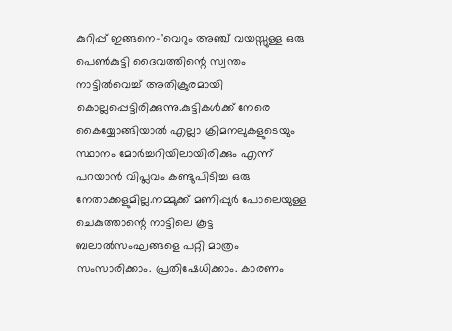കുറിപ്പ് ഇങ്ങനെ-'വെറും അഞ്ച് വയസ്സുള്ള ഒരു പെൺകുട്ടി ദൈവത്തിന്റെ സ്വന്തം നാട്ടിൽവെച്ച് അതിക്രുരമായി കൊല്ലപ്പെട്ടിരിക്കുന്നു.കുട്ടികൾക്ക് നേരെ കൈയ്യോങ്ങിയാൽ എല്ലാ ക്രിമനലുകളുടെയും സ്ഥാനം മോർച്ചറിയിലായിരിക്കും എന്ന് പറയാൻ വിപ്ലവം കണ്ടുപിടിച്ച ഒരു നേതാക്കളുമില്ല.നമ്മുക്ക് മണിപ്പുർ പോലെയുള്ള ചെകുത്താന്റെ നാട്ടിലെ കൂട്ട ബലാൽസംഘങ്ങളെ പറ്റി മാത്രം സംസാരിക്കാം. പ്രതിഷേധിക്കാം. കാരണം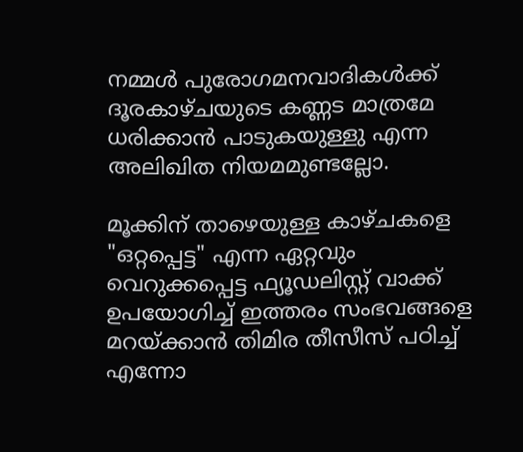നമ്മൾ പുരോഗമനവാദികൾക്ക് ദൂരകാഴ്ചയുടെ കണ്ണട മാത്രമേ ധരിക്കാൻ പാടുകയുള്ളു എന്ന അലിഖിത നിയമമുണ്ടല്ലോ.

മൂക്കിന് താഴെയുള്ള കാഴ്ചകളെ "ഒറ്റപ്പെട്ട" എന്ന ഏറ്റവും വെറുക്കപ്പെട്ട ഫ്യൂഡലിസ്റ്റ് വാക്ക് ഉപയോഗിച്ച് ഇത്തരം സംഭവങ്ങളെ മറയ്ക്കാൻ തിമിര തീസീസ് പഠിച്ച് എന്നോ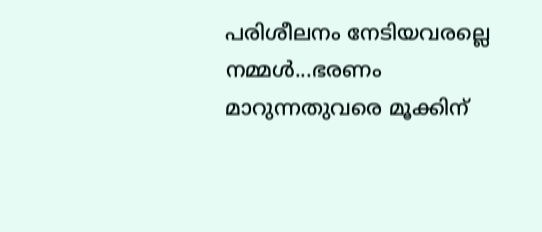പരിശീലനം നേടിയവരല്ലെ നമ്മൾ...ഭരണം മാറുന്നതുവരെ മൂക്കിന്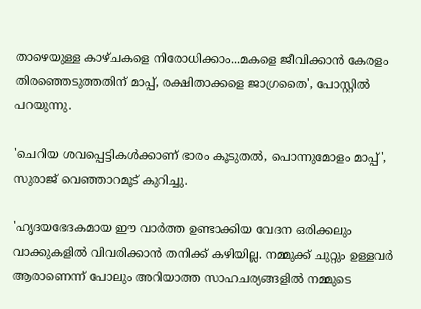താഴെയുള്ള കാഴ്ചകളെ നിരോധിക്കാം...മകളെ ജീവിക്കാൻ കേരളം തിരഞ്ഞെടുത്തതിന് മാപ്പ്, രക്ഷിതാക്കളെ ജാഗ്രതൈ', പോസ്റ്റിൽ പറയുന്നു.

'ചെറിയ ശവപ്പെട്ടികൾക്കാണ് ഭാരം കൂടുതൽ, പൊന്നുമോളം മാപ്പ്', സുരാജ് വെഞ്ഞാറമൂട് കുറിച്ചു.

'ഹൃദയഭേദകമായ ഈ വാർത്ത ഉണ്ടാക്കിയ വേദന ഒരിക്കലും വാക്കുകളിൽ വിവരിക്കാൻ തനിക്ക് കഴിയില്ല. നമ്മുക്ക് ചുറ്റും ഉള്ളവർ ആരാണെന്ന് പോലും അറിയാത്ത സാഹചര്യങ്ങളിൽ നമ്മുടെ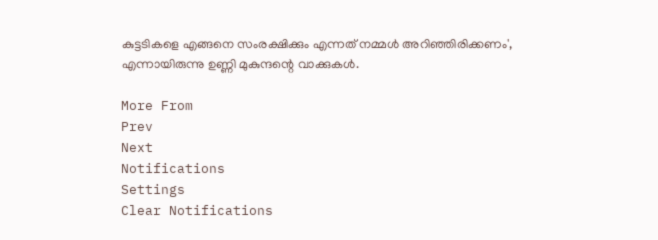കുട്ടടികളെ എങ്ങനെ സംരക്ഷിക്കും എന്നത് നമ്മൾ അറിഞ്ഞിരിക്കണം', എന്നായിരുന്നു ഉണ്ണി മുകുന്ദന്റെ വാക്കുകൾ.

More From
Prev
Next
Notifications
Settings
Clear Notifications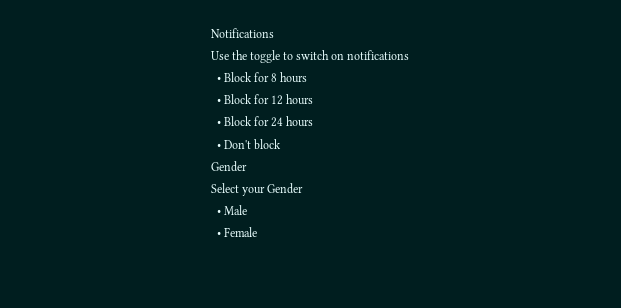Notifications
Use the toggle to switch on notifications
  • Block for 8 hours
  • Block for 12 hours
  • Block for 24 hours
  • Don't block
Gender
Select your Gender
  • Male
  • Female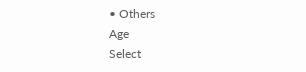• Others
Age
Select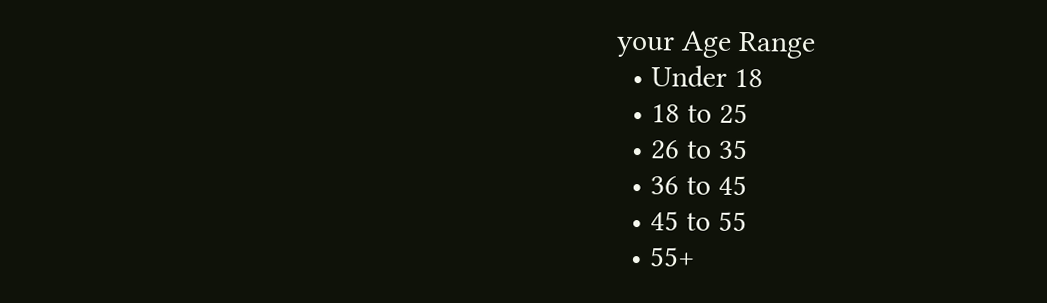your Age Range
  • Under 18
  • 18 to 25
  • 26 to 35
  • 36 to 45
  • 45 to 55
  • 55+